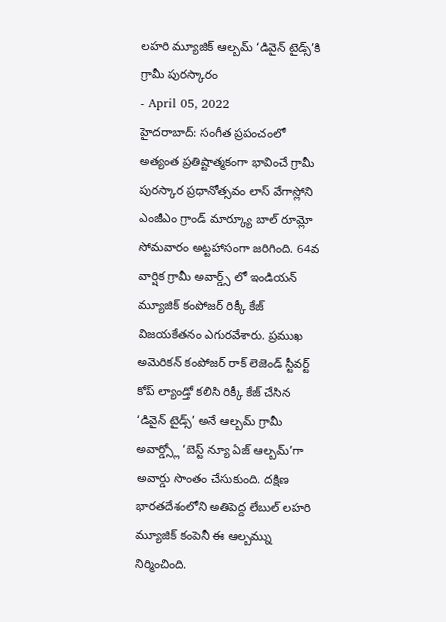లహరి మ్యూజిక్ ఆల్బమ్ ‘డివైన్ టైడ్స్’కి గ్రామీ పురస్కారం
- April 05, 2022
హైదరాబాద్: సంగీత ప్రపంచంలో అత్యంత ప్రతిష్టాత్మకంగా భావించే గ్రామీ పురస్కార ప్రధానోత్సవం లాస్ వేగాస్లోని ఎంజీఎం గ్రాండ్ మార్క్యూ బాల్ రూమ్లో సోమవారం అట్టహాసంగా జరిగింది. 64వ వార్షిక గ్రామీ అవార్డ్స్ లో ఇండియన్ మ్యూజిక్ కంపోజర్ రిక్కీ కేజ్ విజయకేతనం ఎగురవేశారు. ప్రముఖ అమెరికన్ కంపోజర్ రాక్ లెజెండ్ స్టీవర్ట్ కోప్ ల్యాండ్తో కలిసి రిక్కీ కేజ్ చేసిన ‘డివైన్ టైడ్స్’ అనే ఆల్బమ్ గ్రామీ అవార్డ్స్లో ‘బెస్ట్ న్యూ ఏజ్ ఆల్బమ్’గా అవార్డు సొంతం చేసుకుంది. దక్షిణ భారతదేశంలోని అతిపెద్ద లేబుల్ లహరి మ్యూజిక్ కంపెనీ ఈ ఆల్బమ్ను నిర్మించింది.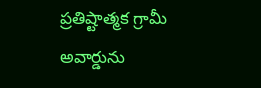ప్రతిష్టాత్మక గ్రామీ అవార్డును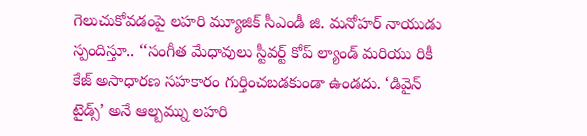గెలుచుకోవడంపై లహరి మ్యూజిక్ సీఎండీ జి. మనోహర్ నాయుడు స్పందిస్తూ.. ‘‘సంగీత మేధావులు స్టీవర్ట్ కోప్ ల్యాండ్ మరియు రికీ కేజ్ అసాధారణ సహకారం గుర్తించబడకుండా ఉండదు. ‘డివైన్ టైడ్స్’ అనే ఆల్బమ్ను లహరి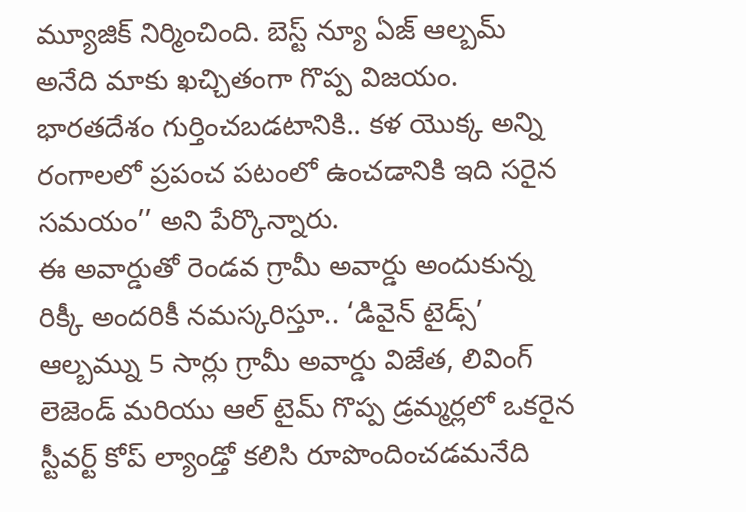మ్యూజిక్ నిర్మించింది. బెస్ట్ న్యూ ఏజ్ ఆల్బమ్ అనేది మాకు ఖచ్చితంగా గొప్ప విజయం. భారతదేశం గుర్తించబడటానికి.. కళ యొక్క అన్ని రంగాలలో ప్రపంచ పటంలో ఉంచడానికి ఇది సరైన సమయం’’ అని పేర్కొన్నారు.
ఈ అవార్డుతో రెండవ గ్రామీ అవార్డు అందుకున్న రిక్కీ అందరికీ నమస్కరిస్తూ.. ‘డివైన్ టైడ్స్’ ఆల్బమ్ను 5 సార్లు గ్రామీ అవార్డు విజేత, లివింగ్ లెజెండ్ మరియు ఆల్ టైమ్ గొప్ప డ్రమ్మర్లలో ఒకరైన స్టీవర్ట్ కోప్ ల్యాండ్తో కలిసి రూపొందించడమనేది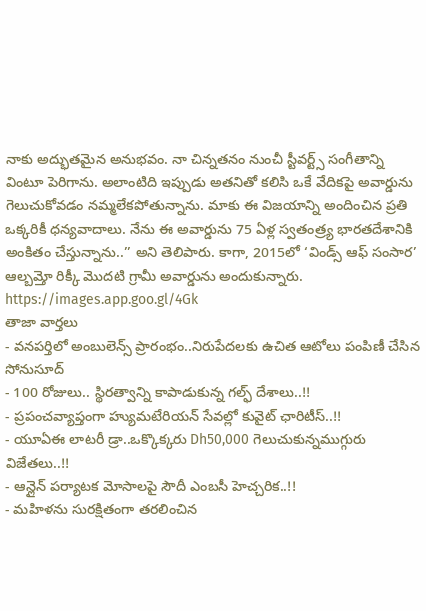నాకు అద్భుతమైన అనుభవం. నా చిన్నతనం నుంచీ స్టీవర్ట్స్ సంగీతాన్ని వింటూ పెరిగాను. అలాంటిది ఇప్పుడు అతనితో కలిసి ఒకే వేదికపై అవార్డును గెలుచుకోవడం నమ్మలేకపోతున్నాను. మాకు ఈ విజయాన్ని అందించిన ప్రతి ఒక్కరికీ ధన్యవాదాలు. నేను ఈ అవార్డును 75 ఏళ్ల స్వతంత్ర్య భారతదేశానికి అంకితం చేస్తున్నాను..’’ అని తెలిపారు. కాగా, 2015లో ‘విండ్స్ ఆఫ్ సంసార’ ఆల్బమ్తో రిక్కీ మొదటి గ్రామీ అవార్డును అందుకున్నారు.
https://images.app.goo.gl/4Gk
తాజా వార్తలు
- వనపర్తిలో అంబులెన్స్ ప్రారంభం..నిరుపేదలకు ఉచిత ఆటోలు పంపిణీ చేసిన సోనుసూద్
- 100 రోజులు.. స్థిరత్వాన్ని కాపాడుకున్న గల్ఫ్ దేశాలు..!!
- ప్రపంచవ్యాప్తంగా హ్యుమటేరియన్ సేవల్లో కువైట్ ఛారిటీస్..!!
- యూఏఈ లాటరీ డ్రా..ఒక్కొక్కరు Dh50,000 గెలుచుకున్నముగ్గురు విజేతలు..!!
- ఆన్లైన్ పర్యాటక మోసాలపై సౌదీ ఎంబసీ హెచ్చరిక..!!
- మహిళను సురక్షితంగా తరలించిన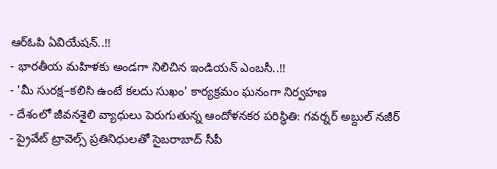ఆర్ఓపి ఏవియేషన్..!!
- భారతీయ మహిళకు అండగా నిలిచిన ఇండియన్ ఎంబసీ..!!
- 'మీ సురక్ష–కలిసి ఉంటే కలదు సుఖం' కార్యక్రమం ఘనంగా నిర్వహణ
- దేశంలో జీవనశైలి వ్యాధులు పెరుగుతున్న ఆందోళనకర పరిస్థితి: గవర్నర్ అబ్దుల్ నజీర్
- ప్రైవేట్ ట్రావెల్స్ ప్రతినిధులతో సైబరాబాద్ సీపీ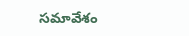సమావేశం